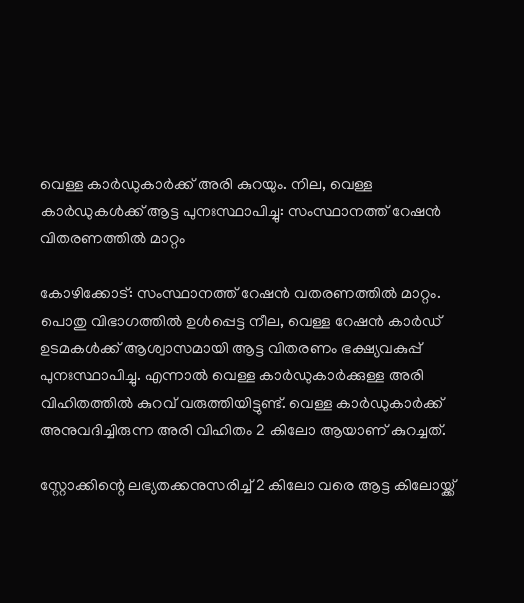വെള്ള കാര്‍ഡുകാര്‍ക്ക് അരി കുറയും. നില, വെള്ള കാര്‍ഡുകള്‍ക്ക് ആട്ട പുനഃസ്ഥാപിച്ചു: സംസ്ഥാനത്ത് റേഷന്‍ വിതരണത്തില്‍ മാറ്റം

കോഴിക്കോട്: സംസ്ഥാനത്ത് റേഷന്‍ വതരണത്തില്‍ മാറ്റം. പൊതു വിഭാഗത്തില്‍ ഉള്‍പ്പെട്ട നീല, വെള്ള റേഷന്‍ കാര്‍ഡ് ഉടമകള്‍ക്ക് ആശ്വാസമായി ആട്ട വിതരണം ഭക്ഷ്യവകുപ്പ് പുനഃസ്ഥാപിച്ചു. എന്നാല്‍ വെള്ള കാര്‍ഡുകാര്‍ക്കുള്ള അരി വിഹിതത്തില്‍ കുറവ് വരുത്തിയിട്ടുണ്ട്. വെള്ള കാര്‍ഡുകാര്‍ക്ക് അനുവദിച്ചിരുന്ന അരി വിഹിതം 2 കിലോ ആയാണ് കുറച്ചത്.

സ്റ്റോക്കിന്റെ ലഭ്യതക്കനുസരിച്ച് 2 കിലോ വരെ ആട്ട കിലോയ്ക്ക്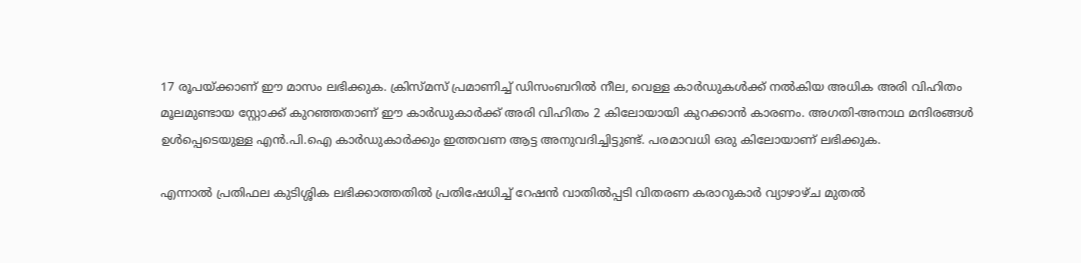17 രൂപയ്ക്കാണ് ഈ മാസം ലഭിക്കുക. ക്രിസ്മസ് പ്രമാണിച്ച് ഡിസംബറില്‍ നീല, വെള്ള കാര്‍ഡുകള്‍ക്ക് നല്‍കിയ അധിക അരി വിഹിതം മൂലമുണ്ടായ സ്റ്റോക്ക് കുറഞ്ഞതാണ് ഈ കാര്‍ഡുകാര്‍ക്ക് അരി വിഹിതം 2 കിലോയായി കുറക്കാന്‍ കാരണം. അഗതി-അനാഥ മന്ദിരങ്ങള്‍ ഉള്‍പ്പെടെയുള്ള എന്‍.പി.ഐ കാര്‍ഡുകാര്‍ക്കും ഇത്തവണ ആട്ട അനുവദിച്ചിട്ടുണ്ട്. പരമാവധി ഒരു കിലോയാണ് ലഭിക്കുക.

എന്നാല്‍ പ്രതിഫല കുടിശ്ശിക ലഭിക്കാത്തതില്‍ പ്രതിഷേധിച്ച് റേഷന്‍ വാതില്‍പ്പടി വിതരണ കരാറുകാര്‍ വ്യാഴാഴ്ച മുതല്‍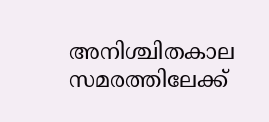അനിശ്ചിതകാല സമരത്തിലേക്ക്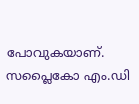പോവുകയാണ്. സപ്ലൈകോ എം.ഡി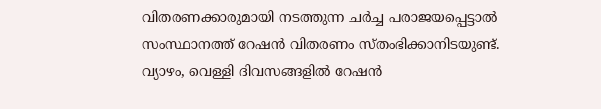വിതരണക്കാരുമായി നടത്തുന്ന ചര്‍ച്ച പരാജയപ്പെട്ടാല്‍ സംസ്ഥാനത്ത് റേഷന്‍ വിതരണം സ്തംഭിക്കാനിടയുണ്ട്. വ്യാഴം, വെള്ളി ദിവസങ്ങളില്‍ റേഷന്‍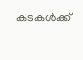കടകള്‍ക്ക്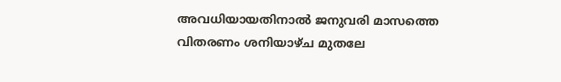അവധിയായതിനാല്‍ ജനുവരി മാസത്തെ വിതരണം ശനിയാഴ്ച മുതലേ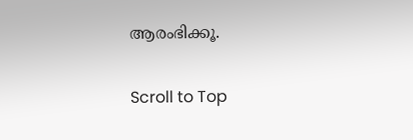ആരംഭിക്കൂ.

Scroll to Top